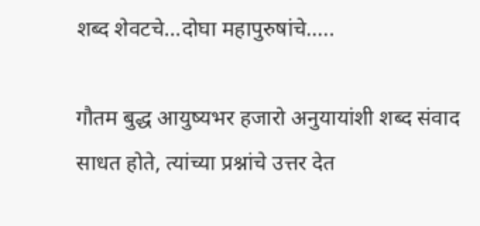शब्द शेवटचे…दोघा महापुरुषांचे…..

गौतम बुद्ध आयुष्यभर हजारो अनुयायांशी शब्द संवाद साधत होते, त्यांच्या प्रश्नांचे उत्तर देत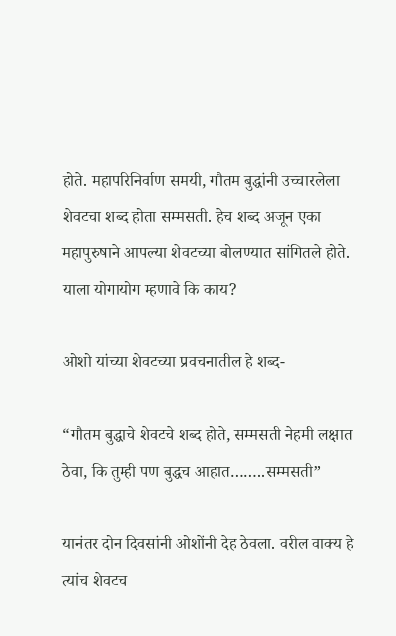होते. महापरिनिर्वाण समयी, गौतम बुद्धांनी उच्चारलेला शेवटचा शब्द होता सम्मसती. हेच शब्द अजून एका महापुरुषाने आपल्या शेवटच्या बोलण्यात सांगितले होते. याला योगायोग म्हणावे कि काय?

ओशो यांच्या शेवटच्या प्रवचनातील हे शब्द-

“गौतम बुद्धाचे शेवटचे शब्द होते, सम्मसती नेहमी लक्षात ठेवा, कि तुम्ही पण बुद्धच आहात……..सम्मसती”

यानंतर दोन दिवसांनी ओशोंनी देह ठेवला. वरील वाक्य हे त्यांच शेवटच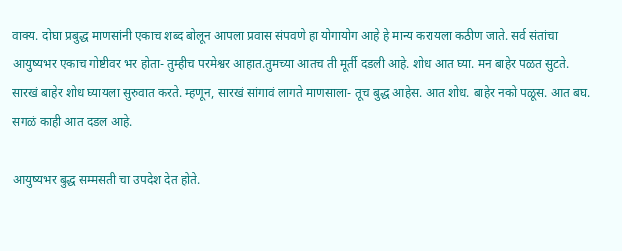वाक्य. दोघा प्रबुद्ध माणसांनी एकाच शब्द बोलून आपला प्रवास संपवणे हा योगायोग आहे हे मान्य करायला कठीण जाते. सर्व संतांचा आयुष्यभर एकाच गोष्टीवर भर होता- तुम्हीच परमेश्वर आहात.तुमच्या आतच ती मूर्ती दडली आहे. शोध आत घ्या. मन बाहेर पळत सुटते. सारखं बाहेर शोध घ्यायला सुरुवात करते. म्हणून, सारखं सांगावं लागते माणसाला- तूच बुद्ध आहेस. आत शोध. बाहेर नको पळूस. आत बघ. सगळं काही आत दडल आहे.

आयुष्यभर बुद्ध सम्मसती चा उपदेश देत होते.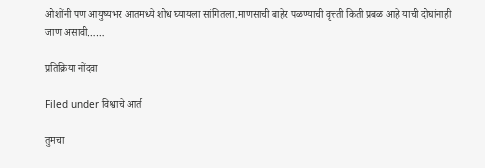ओशोंनी पण आयुष्यभर आतमध्ये शोध घ्यायला सांगितला.माणसाची बाहेर पळण्याची वृत्त्ती किती प्रबळ आहे याची दोघांनाही जाण असावी……

प्रतिक्रिया नोंदवा

Filed under विश्वाचे आर्त

तुमचा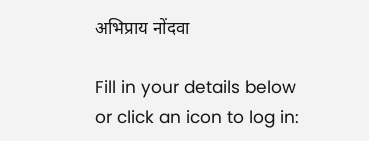अभिप्राय नोंदवा

Fill in your details below or click an icon to log in: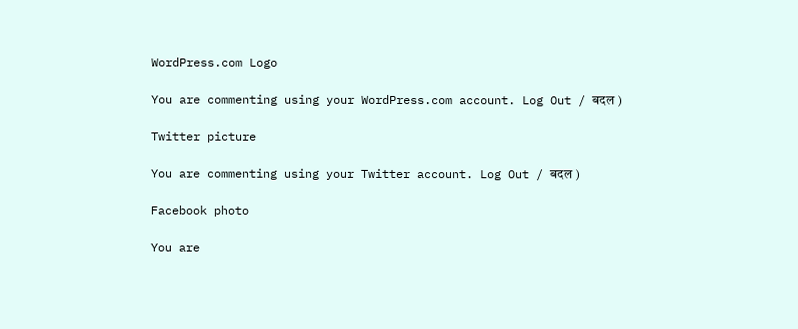WordPress.com Logo

You are commenting using your WordPress.com account. Log Out / बदल )

Twitter picture

You are commenting using your Twitter account. Log Out / बदल )

Facebook photo

You are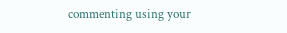commenting using your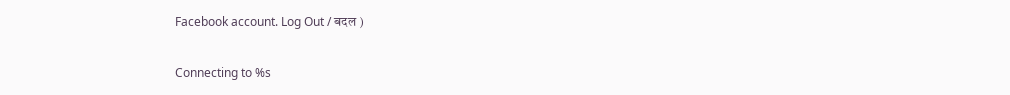Facebook account. Log Out / बदल )

Connecting to %s